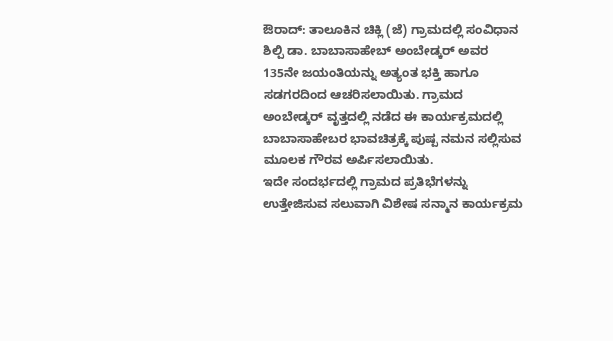ಔರಾದ್: ತಾಲೂಕಿನ ಚಿಕ್ಲಿ (ಜೆ) ಗ್ರಾಮದಲ್ಲಿ ಸಂವಿಧಾನ ಶಿಲ್ಪಿ ಡಾ. ಬಾಬಾಸಾಹೇಬ್ ಅಂಬೇಡ್ಕರ್ ಅವರ 135ನೇ ಜಯಂತಿಯನ್ನು ಅತ್ಯಂತ ಭಕ್ತಿ ಹಾಗೂ ಸಡಗರದಿಂದ ಆಚರಿಸಲಾಯಿತು. ಗ್ರಾಮದ ಅಂಬೇಡ್ಕರ್ ವೃತ್ತದಲ್ಲಿ ನಡೆದ ಈ ಕಾರ್ಯಕ್ರಮದಲ್ಲಿ ಬಾಬಾಸಾಹೇಬರ ಭಾವಚಿತ್ರಕ್ಕೆ ಪುಷ್ಪ ನಮನ ಸಲ್ಲಿಸುವ ಮೂಲಕ ಗೌರವ ಅರ್ಪಿಸಲಾಯಿತು.
ಇದೇ ಸಂದರ್ಭದಲ್ಲಿ ಗ್ರಾಮದ ಪ್ರತಿಭೆಗಳನ್ನು ಉತ್ತೇಜಿಸುವ ಸಲುವಾಗಿ ವಿಶೇಷ ಸನ್ಮಾನ ಕಾರ್ಯಕ್ರಮ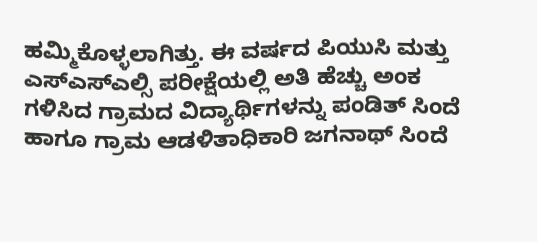ಹಮ್ಮಿಕೊಳ್ಳಲಾಗಿತ್ತು. ಈ ವರ್ಷದ ಪಿಯುಸಿ ಮತ್ತು ಎಸ್ಎಸ್ಎಲ್ಸಿ ಪರೀಕ್ಷೆಯಲ್ಲಿ ಅತಿ ಹೆಚ್ಚು ಅಂಕ ಗಳಿಸಿದ ಗ್ರಾಮದ ವಿದ್ಯಾರ್ಥಿಗಳನ್ನು ಪಂಡಿತ್ ಸಿಂದೆ ಹಾಗೂ ಗ್ರಾಮ ಆಡಳಿತಾಧಿಕಾರಿ ಜಗನಾಥ್ ಸಿಂದೆ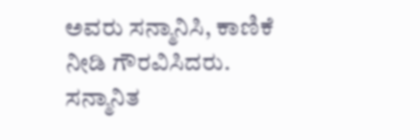ಅವರು ಸನ್ಮಾನಿಸಿ, ಕಾಣಿಕೆ ನೀಡಿ ಗೌರವಿಸಿದರು.
ಸನ್ಮಾನಿತ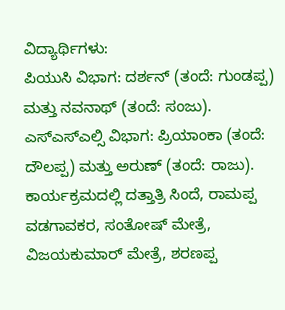ವಿದ್ಯಾರ್ಥಿಗಳು:
ಪಿಯುಸಿ ವಿಭಾಗ: ದರ್ಶನ್ (ತಂದೆ: ಗುಂಡಪ್ಪ) ಮತ್ತು ನವನಾಥ್ (ತಂದೆ: ಸಂಜು).
ಎಸ್ಎಸ್ಎಲ್ಸಿ ವಿಭಾಗ: ಪ್ರಿಯಾಂಕಾ (ತಂದೆ: ದೌಲಪ್ಪ) ಮತ್ತು ಅರುಣ್ (ತಂದೆ: ರಾಜು).
ಕಾರ್ಯಕ್ರಮದಲ್ಲಿ ದತ್ತಾತ್ರಿ ಸಿಂದೆ, ರಾಮಪ್ಪ ವಡಗಾವಕರ, ಸಂತೋಷ್ ಮೇತ್ರೆ, ವಿಜಯಕುಮಾರ್ ಮೇತ್ರೆ, ಶರಣಪ್ಪ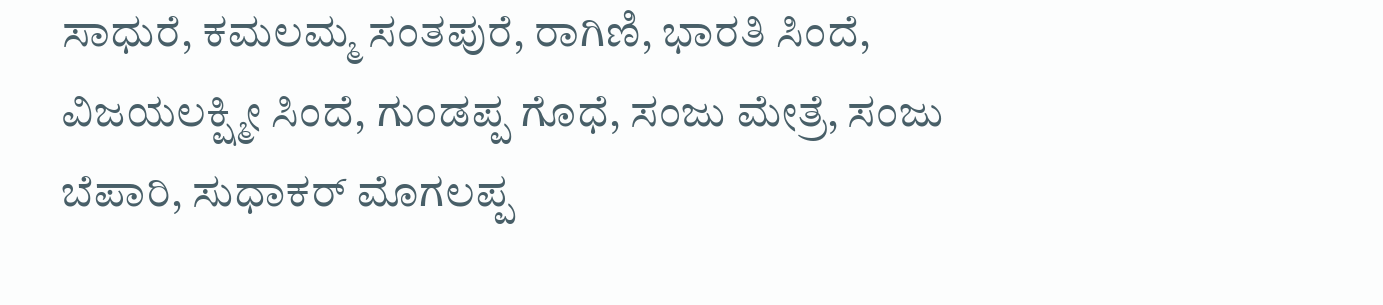ಸಾಧುರೆ, ಕಮಲಮ್ಮ ಸಂತಪುರೆ, ರಾಗಿಣಿ, ಭಾರತಿ ಸಿಂದೆ, ವಿಜಯಲಕ್ಷ್ಮೀ ಸಿಂದೆ, ಗುಂಡಪ್ಪ ಗೊಧೆ, ಸಂಜು ಮೇತ್ರೆ, ಸಂಜು ಬೆಪಾರಿ, ಸುಧಾಕರ್ ಮೊಗಲಪ್ಪ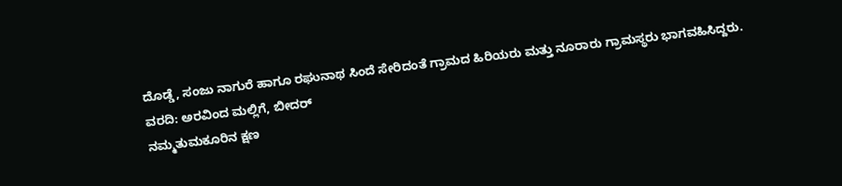ದೊಡ್ಡೆ, ಸಂಜು ನಾಗುರೆ ಹಾಗೂ ರಘುನಾಥ ಸಿಂದೆ ಸೇರಿದಂತೆ ಗ್ರಾಮದ ಹಿರಿಯರು ಮತ್ತು ನೂರಾರು ಗ್ರಾಮಸ್ಥರು ಭಾಗವಹಿಸಿದ್ದರು.
ವರದಿ: ಅರವಿಂದ ಮಲ್ಲಿಗೆ, ಬೀದರ್
ನಮ್ಮತುಮಕೂರಿನ ಕ್ಷಣ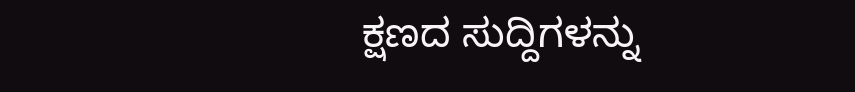ಕ್ಷಣದ ಸುದ್ದಿಗಳನ್ನು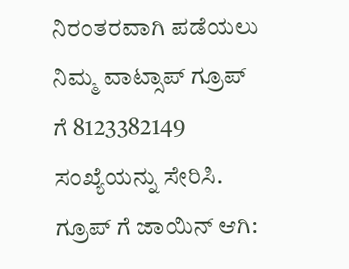ನಿರಂತರವಾಗಿ ಪಡೆಯಲು ನಿಮ್ಮ ವಾಟ್ಸಾಪ್ ಗ್ರೂಪ್ ಗೆ 8123382149 ಸಂಖ್ಯೆಯನ್ನು ಸೇರಿಸಿ.
ಗ್ರೂಪ್ ಗೆ ಜಾಯಿನ್ ಆಗಿ: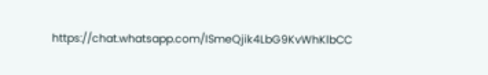https://chat.whatsapp.com/ISmeQjik4LbG9KvWhKlbCC